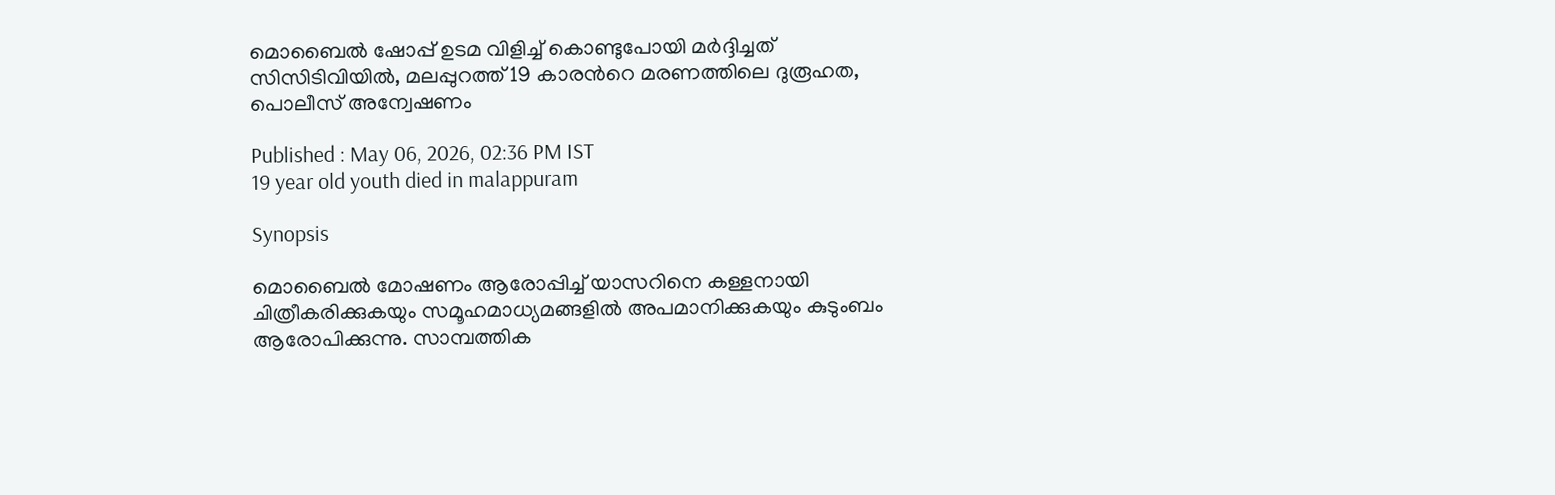മൊബൈല്‍ ഷോപ്പ് ഉടമ വിളിച്ച് കൊണ്ടുപോയി മർദ്ദിച്ചത് സിസിടിവിയിൽ, മലപ്പുറത്ത് 19 കാരന്‍റെ മരണത്തിലെ ദുരൂഹത, പൊലീസ് അന്വേഷണം

Published : May 06, 2026, 02:36 PM IST
19 year old youth died in malappuram

Synopsis

മൊബൈല്‍ മോഷണം ആരോപ്പിച്ച് യാസറിനെ കള്ളനായി ചിത്രീകരിക്കുകയും സമൂഹമാധ്യമങ്ങളില്‍ അപമാനിക്കുകയും കുടുംബം ആരോപിക്കുന്നു. സാമ്പത്തിക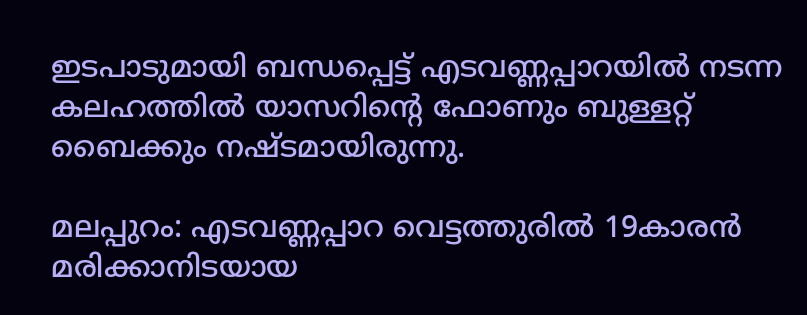ഇടപാടുമായി ബന്ധപ്പെട്ട് എടവണ്ണപ്പാറയില്‍ നടന്ന കലഹത്തില്‍ യാസറിന്റെ ഫോണും ബുള്ളറ്റ് ബൈക്കും നഷ്ടമായിരുന്നു.

മലപ്പുറം: എടവണ്ണപ്പാറ വെട്ടത്തുരില്‍ 19കാരന്‍ മരിക്കാനിടയായ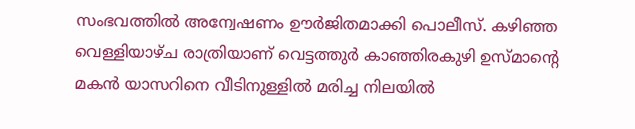സംഭവത്തില്‍ അന്വേഷണം ഊര്‍ജിതമാക്കി പൊലീസ്. കഴിഞ്ഞ വെള്ളിയാഴ്ച രാത്രിയാണ് വെട്ടത്തുര്‍ കാഞ്ഞിരകുഴി ഉസ്മാന്റെ മകന്‍ യാസറിനെ വീടിനുള്ളില്‍ മരിച്ച നിലയില്‍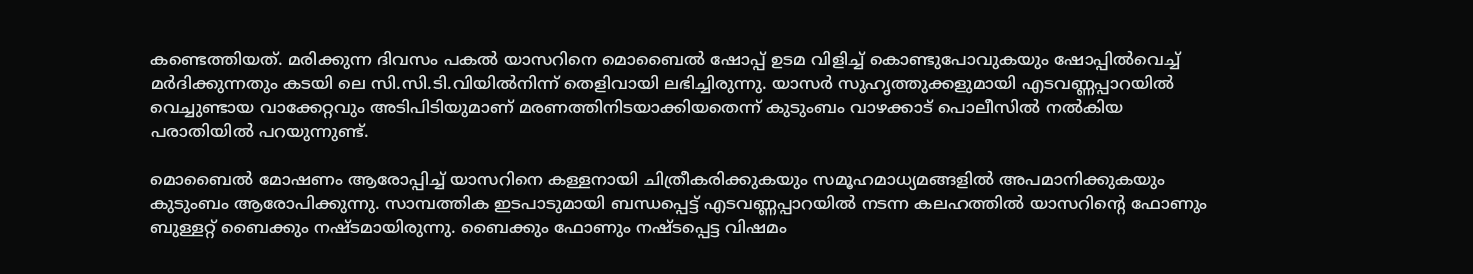കണ്ടെത്തിയത്. മരിക്കുന്ന ദിവസം പകല്‍ യാസറിനെ മൊബൈല്‍ ഷോപ്പ് ഉടമ വിളിച്ച് കൊണ്ടുപോവുകയും ഷോപ്പില്‍വെച്ച് മര്‍ദിക്കുന്നതും കടയി ലെ സി.സി.ടി.വിയില്‍നിന്ന് തെളിവായി ലഭിച്ചിരുന്നു. യാസര്‍ സുഹൃത്തുക്കളുമായി എടവണ്ണപ്പാറയില്‍ വെച്ചുണ്ടായ വാക്കേറ്റവും അടിപിടിയുമാണ് മരണത്തിനിടയാക്കിയതെന്ന് കുടുംബം വാഴക്കാട് പൊലീസില്‍ നല്‍കിയ പരാതിയില്‍ പറയുന്നുണ്ട്.

മൊബൈല്‍ മോഷണം ആരോപ്പിച്ച് യാസറിനെ കള്ളനായി ചിത്രീകരിക്കുകയും സമൂഹമാധ്യമങ്ങളില്‍ അപമാനിക്കുകയും കുടുംബം ആരോപിക്കുന്നു. സാമ്പത്തിക ഇടപാടുമായി ബന്ധപ്പെട്ട് എടവണ്ണപ്പാറയില്‍ നടന്ന കലഹത്തില്‍ യാസറിന്റെ ഫോണും ബുള്ളറ്റ് ബൈക്കും നഷ്ടമായിരുന്നു. ബൈക്കും ഫോണും നഷ്ടപ്പെട്ട വിഷമം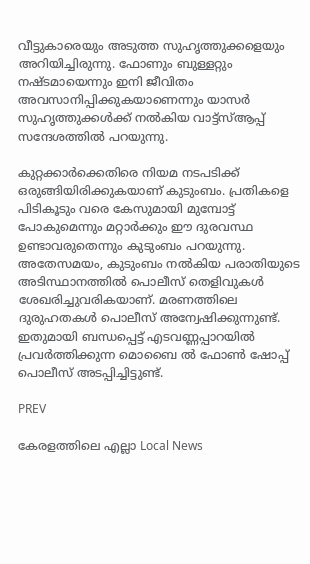വീട്ടുകാരെയും അടുത്ത സുഹൃത്തുക്കളെയും അറിയിച്ചിരുന്നു. ഫോണും ബുള്ളറ്റും നഷ്ടമായെന്നും ഇനി ജീവിതം അവസാനിപ്പിക്കുകയാണെന്നും യാസര്‍ സുഹൃത്തുക്കള്‍ക്ക് നല്‍കിയ വാട്ട്സ്ആപ്പ് സന്ദേശത്തില്‍ പറയുന്നു.

കുറ്റക്കാര്‍ക്കെതിരെ നിയമ നടപടിക്ക് ഒരുങ്ങിയിരിക്കുകയാണ് കുടുംബം. പ്രതികളെ പിടികൂടും വരെ കേസുമായി മുമ്പോട്ട് പോകുമെന്നും മറ്റാര്‍ക്കും ഈ ദുരവസ്ഥ ഉണ്ടാവരുതെന്നും കുടുംബം പറയുന്നു. അതേസമയം, കുടുംബം നല്‍കിയ പരാതിയുടെ അടിസ്ഥാനത്തില്‍ പൊലീസ് തെളിവുകള്‍ ശേഖരിച്ചുവരികയാണ്. മരണത്തിലെ ദുരുഹതകള്‍ പൊലീസ് അന്വേഷിക്കുന്നുണ്ട്. ഇതുമായി ബന്ധപ്പെട്ട് എടവണ്ണപ്പാറയില്‍ പ്രവര്‍ത്തിക്കുന്ന മൊബൈ ല്‍ ഫോണ്‍ ഷോപ്പ് പൊലീസ് അടപ്പിച്ചിട്ടുണ്ട്.

PREV

കേരളത്തിലെ എല്ലാ Local News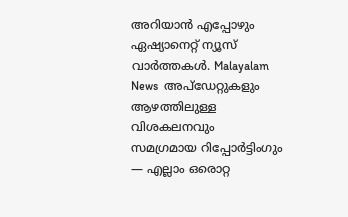അറിയാൻ എപ്പോഴും ഏഷ്യാനെറ്റ് ന്യൂസ് വാർത്തകൾ. Malayalam News  അപ്‌ഡേറ്റുകളും ആഴത്തിലുള്ള വിശകലനവും സമഗ്രമായ റിപ്പോർട്ടിംഗും — എല്ലാം ഒരൊറ്റ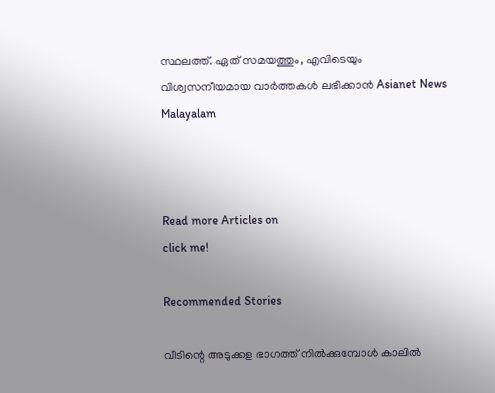സ്ഥലത്ത്. ഏത് സമയത്തും, എവിടെയും വിശ്വസനീയമായ വാർത്തകൾ ലഭിക്കാൻ Asianet News Malayalam



Read more Articles on
click me!

Recommended Stories

വീടിന്റെ അടുക്കള ഭാഗത്ത് നിൽക്കുമ്പോൾ കാലിൽ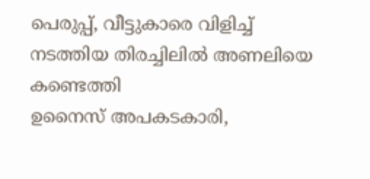പെരുപ്പ്, വീട്ടുകാരെ വിളിച്ച് നടത്തിയ തിരച്ചിലിൽ അണലിയെ കണ്ടെത്തി
ഉനൈസ് അപകടകാരി,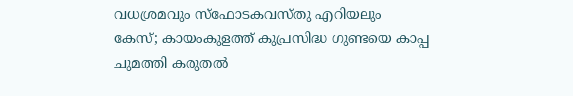വധശ്രമവും സ്ഫോടകവസ്തു എറിയലും കേസ്; കായംകുളത്ത് കുപ്രസിദ്ധ ഗുണ്ടയെ കാപ്പ ചുമത്തി കരുതൽ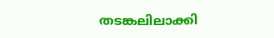തടങ്കലിലാക്കി